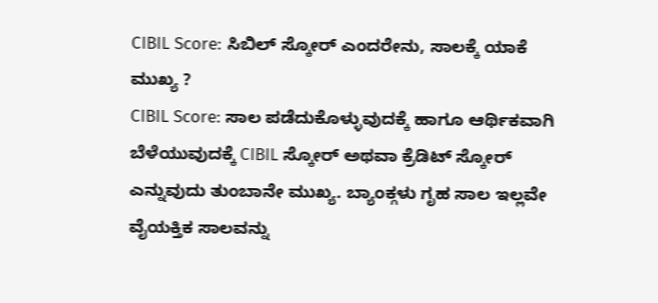CIBIL Score: ಸಿಬಿಲ್ ಸ್ಕೋರ್ ಎಂದರೇನು, ಸಾಲಕ್ಕೆ ಯಾಕೆ ಮುಖ್ಯ ?
CIBIL Score: ಸಾಲ ಪಡೆದುಕೊಳ್ಳುವುದಕ್ಕೆ ಹಾಗೂ ಆರ್ಥಿಕವಾಗಿ ಬೆಳೆಯುವುದಕ್ಕೆ CIBIL ಸ್ಕೋರ್ ಅಥವಾ ಕ್ರೆಡಿಟ್ ಸ್ಕೋರ್ ಎನ್ನುವುದು ತುಂಬಾನೇ ಮುಖ್ಯ. ಬ್ಯಾಂಕ್ಗಳು ಗೃಹ ಸಾಲ ಇಲ್ಲವೇ ವೈಯಕ್ತಿಕ ಸಾಲವನ್ನು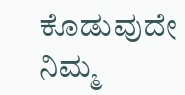ಕೊಡುವುದೇ ನಿಮ್ಮ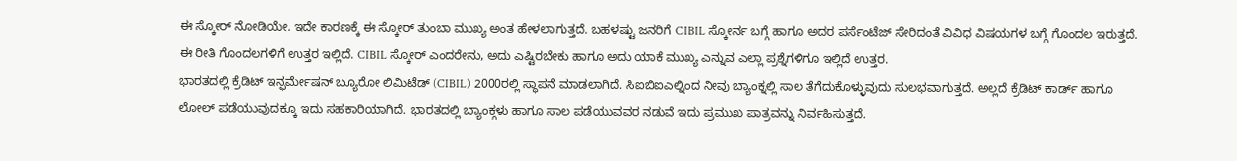ಈ ಸ್ಕೋರ್ ನೋಡಿಯೇ. ಇದೇ ಕಾರಣಕ್ಕೆ ಈ ಸ್ಕೋರ್ ತುಂಬಾ ಮುಖ್ಯ ಅಂತ ಹೇಳಲಾಗುತ್ತದೆ. ಬಹಳಷ್ಟು ಜನರಿಗೆ CIBIL ಸ್ಕೋರ್ನ ಬಗ್ಗೆ ಹಾಗೂ ಅದರ ಪರ್ಸೆಂಟೆಜ್ ಸೇರಿದಂತೆ ವಿವಿಧ ವಿಷಯಗಳ ಬಗ್ಗೆ ಗೊಂದಲ ಇರುತ್ತದೆ. ಈ ರೀತಿ ಗೊಂದಲಗಳಿಗೆ ಉತ್ತರ ಇಲ್ಲಿದೆ. CIBIL ಸ್ಕೋರ್ ಎಂದರೇನು, ಅದು ಎಷ್ಟಿರಬೇಕು ಹಾಗೂ ಅದು ಯಾಕೆ ಮುಖ್ಯ ಎನ್ನುವ ಎಲ್ಲಾ ಪ್ರಶ್ನೆಗಳಿಗೂ ಇಲ್ಲಿದೆ ಉತ್ತರ.
ಭಾರತದಲ್ಲಿ ಕ್ರೆಡಿಟ್ ಇನ್ಫರ್ಮೇಷನ್ ಬ್ಯೂರೋ ಲಿಮಿಟೆಡ್ (CIBIL) 2000ರಲ್ಲಿ ಸ್ಥಾಪನೆ ಮಾಡಲಾಗಿದೆ. ಸಿಐಬಿಐಎಲ್ನಿಂದ ನೀವು ಬ್ಯಾಂಕ್ನಲ್ಲಿ ಸಾಲ ತೆಗೆದುಕೊಳ್ಳುವುದು ಸುಲಭವಾಗುತ್ತದೆ. ಅಲ್ಲದೆ ಕ್ರೆಡಿಟ್ ಕಾರ್ಡ್ ಹಾಗೂ ಲೋಲ್ ಪಡೆಯುವುದಕ್ಕೂ ಇದು ಸಹಕಾರಿಯಾಗಿದೆ. ಭಾರತದಲ್ಲಿ ಬ್ಯಾಂಕ್ಗಳು ಹಾಗೂ ಸಾಲ ಪಡೆಯುವವರ ನಡುವೆ ಇದು ಪ್ರಮುಖ ಪಾತ್ರವನ್ನು ನಿರ್ವಹಿಸುತ್ತದೆ.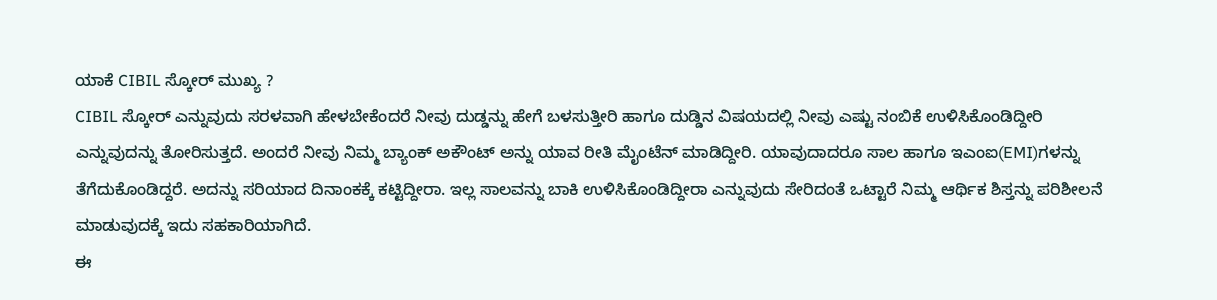ಯಾಕೆ CIBIL ಸ್ಕೋರ್ ಮುಖ್ಯ ?
CIBIL ಸ್ಕೋರ್ ಎನ್ನುವುದು ಸರಳವಾಗಿ ಹೇಳಬೇಕೆಂದರೆ ನೀವು ದುಡ್ಡನ್ನು ಹೇಗೆ ಬಳಸುತ್ತೀರಿ ಹಾಗೂ ದುಡ್ಡಿನ ವಿಷಯದಲ್ಲಿ ನೀವು ಎಷ್ಟು ನಂಬಿಕೆ ಉಳಿಸಿಕೊಂಡಿದ್ದೀರಿ ಎನ್ನುವುದನ್ನು ತೋರಿಸುತ್ತದೆ. ಅಂದರೆ ನೀವು ನಿಮ್ಮ ಬ್ಯಾಂಕ್ ಅಕೌಂಟ್ ಅನ್ನು ಯಾವ ರೀತಿ ಮೈಂಟೆನ್ ಮಾಡಿದ್ದೀರಿ. ಯಾವುದಾದರೂ ಸಾಲ ಹಾಗೂ ಇಎಂಐ(EMI)ಗಳನ್ನು ತೆಗೆದುಕೊಂಡಿದ್ದರೆ. ಅದನ್ನು ಸರಿಯಾದ ದಿನಾಂಕಕ್ಕೆ ಕಟ್ಟಿದ್ದೀರಾ. ಇಲ್ಲ ಸಾಲವನ್ನು ಬಾಕಿ ಉಳಿಸಿಕೊಂಡಿದ್ದೀರಾ ಎನ್ನುವುದು ಸೇರಿದಂತೆ ಒಟ್ಟಾರೆ ನಿಮ್ಮ ಆರ್ಥಿಕ ಶಿಸ್ತನ್ನು ಪರಿಶೀಲನೆ ಮಾಡುವುದಕ್ಕೆ ಇದು ಸಹಕಾರಿಯಾಗಿದೆ.
ಈ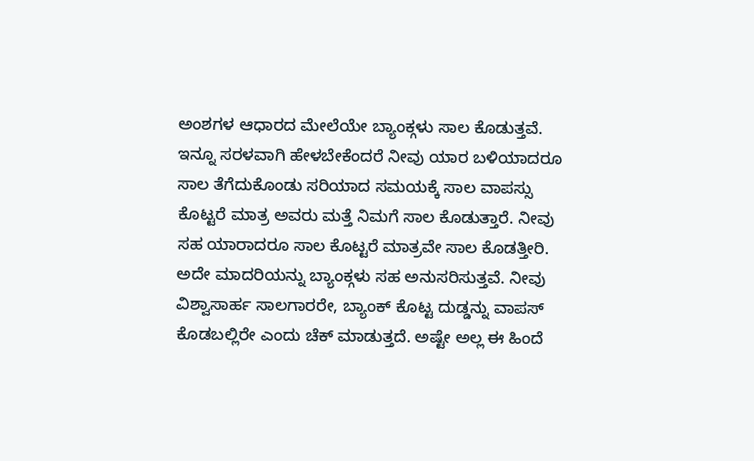ಅಂಶಗಳ ಆಧಾರದ ಮೇಲೆಯೇ ಬ್ಯಾಂಕ್ಗಳು ಸಾಲ ಕೊಡುತ್ತವೆ. ಇನ್ನೂ ಸರಳವಾಗಿ ಹೇಳಬೇಕೆಂದರೆ ನೀವು ಯಾರ ಬಳಿಯಾದರೂ ಸಾಲ ತೆಗೆದುಕೊಂಡು ಸರಿಯಾದ ಸಮಯಕ್ಕೆ ಸಾಲ ವಾಪಸ್ಸು ಕೊಟ್ಟರೆ ಮಾತ್ರ ಅವರು ಮತ್ತೆ ನಿಮಗೆ ಸಾಲ ಕೊಡುತ್ತಾರೆ. ನೀವು ಸಹ ಯಾರಾದರೂ ಸಾಲ ಕೊಟ್ಟರೆ ಮಾತ್ರವೇ ಸಾಲ ಕೊಡತ್ತೀರಿ. ಅದೇ ಮಾದರಿಯನ್ನು ಬ್ಯಾಂಕ್ಗಳು ಸಹ ಅನುಸರಿಸುತ್ತವೆ. ನೀವು ವಿಶ್ವಾಸಾರ್ಹ ಸಾಲಗಾರರೇ, ಬ್ಯಾಂಕ್ ಕೊಟ್ಟ ದುಡ್ಡನ್ನು ವಾಪಸ್ ಕೊಡಬಲ್ಲಿರೇ ಎಂದು ಚೆಕ್ ಮಾಡುತ್ತದೆ. ಅಷ್ಟೇ ಅಲ್ಲ ಈ ಹಿಂದೆ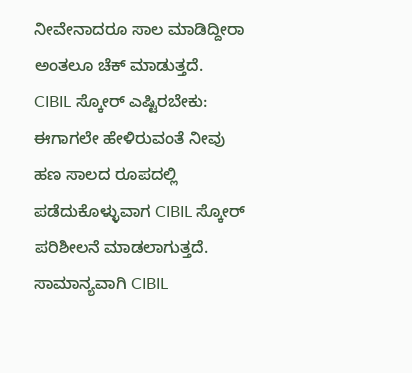ನೀವೇನಾದರೂ ಸಾಲ ಮಾಡಿದ್ದೀರಾ ಅಂತಲೂ ಚೆಕ್ ಮಾಡುತ್ತದೆ.
CIBIL ಸ್ಕೋರ್ ಎಷ್ಟಿರಬೇಕು: ಈಗಾಗಲೇ ಹೇಳಿರುವಂತೆ ನೀವು ಹಣ ಸಾಲದ ರೂಪದಲ್ಲಿ ಪಡೆದುಕೊಳ್ಳುವಾಗ CIBIL ಸ್ಕೋರ್ ಪರಿಶೀಲನೆ ಮಾಡಲಾಗುತ್ತದೆ. ಸಾಮಾನ್ಯವಾಗಿ CIBIL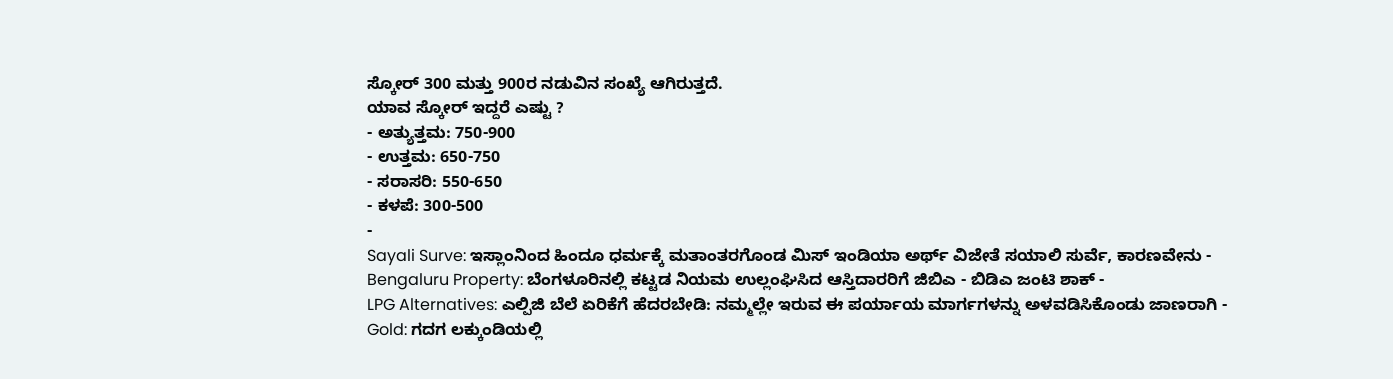ಸ್ಕೋರ್ 300 ಮತ್ತು 900ರ ನಡುವಿನ ಸಂಖ್ಯೆ ಆಗಿರುತ್ತದೆ.
ಯಾವ ಸ್ಕೋರ್ ಇದ್ದರೆ ಎಷ್ಟು ?
- ಅತ್ಯುತ್ತಮ: 750-900
- ಉತ್ತಮ: 650-750
- ಸರಾಸರಿ: 550-650
- ಕಳಪೆ: 300-500
-
Sayali Surve: ಇಸ್ಲಾಂನಿಂದ ಹಿಂದೂ ಧರ್ಮಕ್ಕೆ ಮತಾಂತರಗೊಂಡ ಮಿಸ್ ಇಂಡಿಯಾ ಅರ್ಥ್ ವಿಜೇತೆ ಸಯಾಲಿ ಸುರ್ವೆ, ಕಾರಣವೇನು -
Bengaluru Property: ಬೆಂಗಳೂರಿನಲ್ಲಿ ಕಟ್ಟಡ ನಿಯಮ ಉಲ್ಲಂಘಿಸಿದ ಆಸ್ತಿದಾರರಿಗೆ ಜಿಬಿಎ - ಬಿಡಿಎ ಜಂಟಿ ಶಾಕ್ -
LPG Alternatives: ಎಲ್ಪಿಜಿ ಬೆಲೆ ಏರಿಕೆಗೆ ಹೆದರಬೇಡಿ: ನಮ್ಮಲ್ಲೇ ಇರುವ ಈ ಪರ್ಯಾಯ ಮಾರ್ಗಗಳನ್ನು ಅಳವಡಿಸಿಕೊಂಡು ಜಾಣರಾಗಿ -
Gold: ಗದಗ ಲಕ್ಕುಂಡಿಯಲ್ಲಿ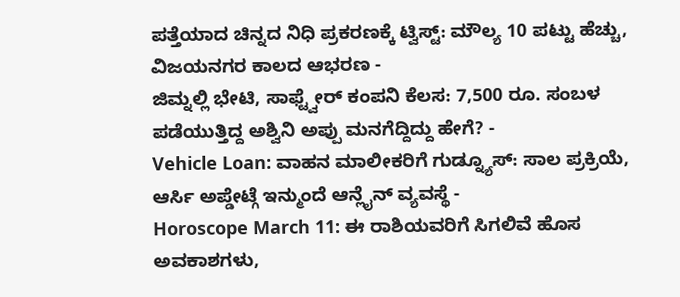ಪತ್ತೆಯಾದ ಚಿನ್ನದ ನಿಧಿ ಪ್ರಕರಣಕ್ಕೆ ಟ್ವಿಸ್ಟ್: ಮೌಲ್ಯ 10 ಪಟ್ಟು ಹೆಚ್ಚು, ವಿಜಯನಗರ ಕಾಲದ ಆಭರಣ -
ಜಿಮ್ನಲ್ಲಿ ಭೇಟಿ, ಸಾಫ್ಟ್ವೇರ್ ಕಂಪನಿ ಕೆಲಸ: 7,500 ರೂ. ಸಂಬಳ ಪಡೆಯುತ್ತಿದ್ದ ಅಶ್ವಿನಿ ಅಪ್ಪು ಮನಗೆದ್ದಿದ್ದು ಹೇಗೆ? -
Vehicle Loan: ವಾಹನ ಮಾಲೀಕರಿಗೆ ಗುಡ್ನ್ಯೂಸ್: ಸಾಲ ಪ್ರಕ್ರಿಯೆ, ಆರ್ಸಿ ಅಪ್ಡೇಟ್ಗೆ ಇನ್ಮುಂದೆ ಆನ್ಲೈನ್ ವ್ಯವಸ್ಥೆ -
Horoscope March 11: ಈ ರಾಶಿಯವರಿಗೆ ಸಿಗಲಿವೆ ಹೊಸ ಅವಕಾಶಗಳು,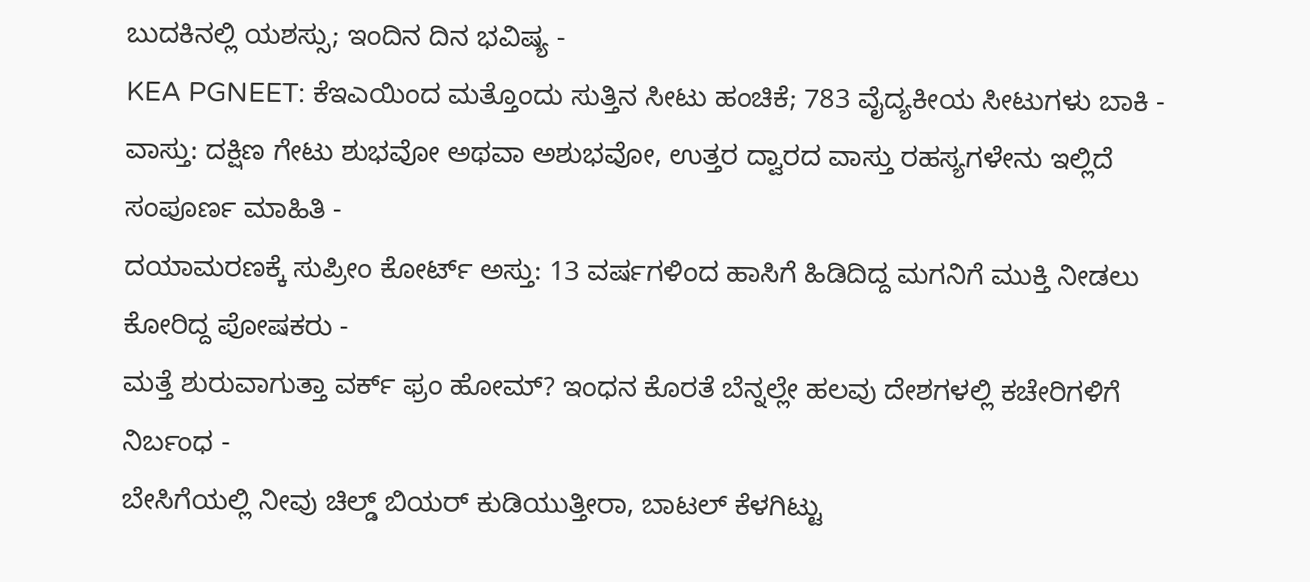ಬುದಕಿನಲ್ಲಿ ಯಶಸ್ಸು; ಇಂದಿನ ದಿನ ಭವಿಷ್ಯ -
KEA PGNEET: ಕೆಇಎಯಿಂದ ಮತ್ತೊಂದು ಸುತ್ತಿನ ಸೀಟು ಹಂಚಿಕೆ; 783 ವೈದ್ಯಕೀಯ ಸೀಟುಗಳು ಬಾಕಿ -
ವಾಸ್ತು: ದಕ್ಷಿಣ ಗೇಟು ಶುಭವೋ ಅಥವಾ ಅಶುಭವೋ, ಉತ್ತರ ದ್ವಾರದ ವಾಸ್ತು ರಹಸ್ಯಗಳೇನು ಇಲ್ಲಿದೆ ಸಂಪೂರ್ಣ ಮಾಹಿತಿ -
ದಯಾಮರಣಕ್ಕೆ ಸುಪ್ರೀಂ ಕೋರ್ಟ್ ಅಸ್ತು: 13 ವರ್ಷಗಳಿಂದ ಹಾಸಿಗೆ ಹಿಡಿದಿದ್ದ ಮಗನಿಗೆ ಮುಕ್ತಿ ನೀಡಲು ಕೋರಿದ್ದ ಪೋಷಕರು -
ಮತ್ತೆ ಶುರುವಾಗುತ್ತಾ ವರ್ಕ್ ಫ್ರಂ ಹೋಮ್? ಇಂಧನ ಕೊರತೆ ಬೆನ್ನಲ್ಲೇ ಹಲವು ದೇಶಗಳಲ್ಲಿ ಕಚೇರಿಗಳಿಗೆ ನಿರ್ಬಂಧ -
ಬೇಸಿಗೆಯಲ್ಲಿ ನೀವು ಚಿಲ್ಡ್ ಬಿಯರ್ ಕುಡಿಯುತ್ತೀರಾ, ಬಾಟಲ್ ಕೆಳಗಿಟ್ಟು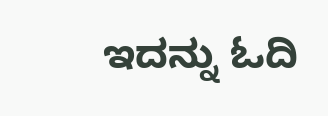ಇದನ್ನು ಓದಿ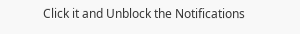Click it and Unblock the Notifications